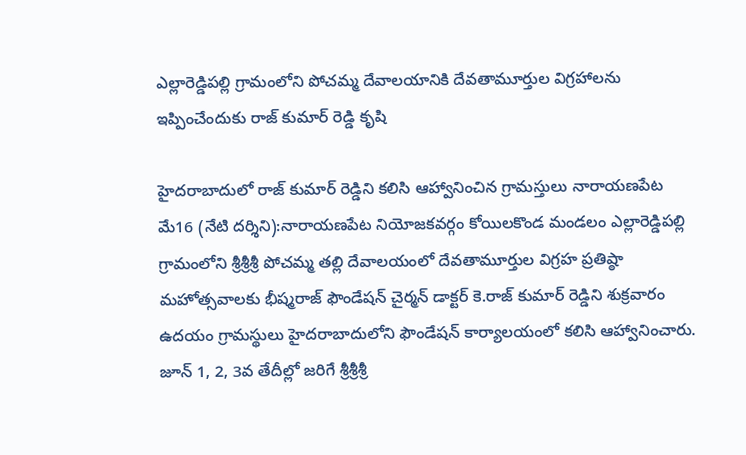ఎల్లారెడ్డిపల్లి గ్రామంలోని పోచమ్మ దేవాలయానికి దేవతామూర్తుల విగ్రహాలను ఇప్పించేందుకు రాజ్ కుమార్ రెడ్డి కృషి

హైదరాబాదులో రాజ్ కుమార్ రెడ్డిని కలిసి ఆహ్వానించిన గ్రామస్తులు నారాయణపేట మే16 (నేటి దర్శిని):నారాయణపేట నియోజకవర్గం కోయిలకొండ మండలం ఎల్లారెడ్డిపల్లి గ్రామంలోని శ్రీశ్రీశ్రీ పోచమ్మ తల్లి దేవాలయంలో దేవతామూర్తుల విగ్రహ ప్రతిష్ఠా మహోత్సవాలకు భీష్మరాజ్ ఫౌండేషన్ చైర్మన్ డాక్టర్ కె.రాజ్ కుమార్ రెడ్డిని శుక్రవారం ఉదయం గ్రామస్థులు హైదరాబాదులోని ఫౌండేషన్ కార్యాలయంలో కలిసి ఆహ్వానించారు. జూన్ 1, 2, 3వ తేదీల్లో జరిగే శ్రీశ్రీశ్రీ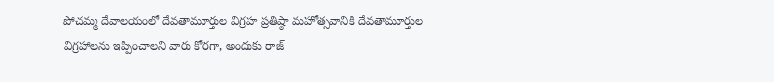పోచమ్మ దేవాలయంలో దేవతామూర్తుల విగ్రహ ప్రతిష్ఠా మహోత్సవానికి దేవతామూర్తుల విగ్రహాలను ఇప్పించాలని వారు కోరగా, అందుకు రాజ్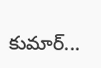కుమార్...